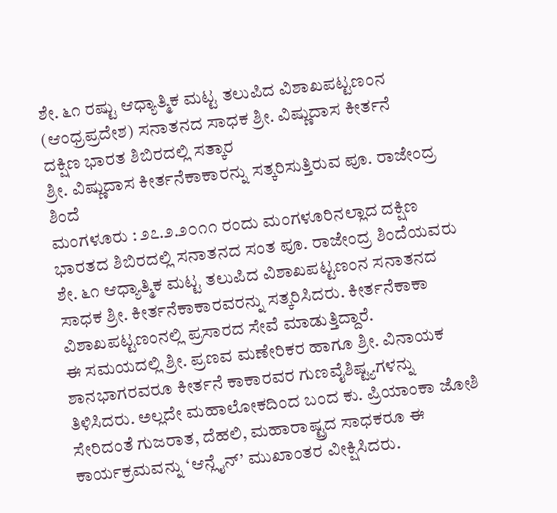ಶೇ. ೬೧ ರಷ್ಟು ಆಧ್ಯಾತ್ಮಿಕ ಮಟ್ಟ ತಲುಪಿದ ವಿಶಾಖಪಟ್ಟಣಂನ (ಆಂಧ್ರಪ್ರದೇಶ) ಸನಾತನದ ಸಾಧಕ ಶ್ರೀ. ವಿಷ್ಣುದಾಸ ಕೀರ್ತನೆ
ದಕ್ಷಿಣ ಭಾರತ ಶಿಬಿರದಲ್ಲಿ ಸತ್ಕಾರ
ಶ್ರೀ. ವಿಷ್ಣುದಾಸ ಕೀರ್ತನೆಕಾಕಾರನ್ನು ಸತ್ಕರಿಸುತ್ತಿರುವ ಪೂ. ರಾಜೇಂದ್ರ ಶಿಂದೆ
ಮಂಗಳೂರು : ೨೭.೨.೨೦೧೧ ರಂದು ಮಂಗಳೂರಿನಲ್ಲಾದ ದಕ್ಷಿಣ ಭಾರತದ ಶಿಬಿರದಲ್ಲಿ ಸನಾತನದ ಸಂತ ಪೂ. ರಾಜೇಂದ್ರ ಶಿಂದೆಯವರು ಶೇ. ೬೧ ಆಧ್ಯಾತ್ಮಿಕ ಮಟ್ಟ ತಲುಪಿದ ವಿಶಾಖಪಟ್ಟಣಂನ ಸನಾತನದ ಸಾಧಕ ಶ್ರೀ. ಕೀರ್ತನೆಕಾಕಾರವರನ್ನು ಸತ್ಕರಿಸಿದರು. ಕೀರ್ತನೆಕಾಕಾ ವಿಶಾಖಪಟ್ಟಣಂನಲ್ಲಿ ಪ್ರಸಾರದ ಸೇವೆ ಮಾಡುತ್ತಿದ್ದಾರೆ.
ಈ ಸಮಯದಲ್ಲಿ ಶ್ರೀ. ಪ್ರಣವ ಮಣೇರಿಕರ ಹಾಗೂ ಶ್ರೀ. ವಿನಾಯಕ ಶಾನಭಾಗರವರೂ ಕೀರ್ತನೆ ಕಾಕಾರವರ ಗುಣವೈಶಿಷ್ಟ್ಯಗಳನ್ನು ತಿಳಿಸಿದರು. ಅಲ್ಲದೇ ಮಹಾಲೋಕದಿಂದ ಬಂದ ಕು. ಪ್ರಿಯಾಂಕಾ ಜೋಶಿ ಸೇರಿದಂತೆ ಗುಜರಾತ, ದೆಹಲಿ, ಮಹಾರಾಷ್ಟ್ರದ ಸಾಧಕರೂ ಈ ಕಾರ್ಯಕ್ರಮವನ್ನು ‘ಆನ್ಲೈನ್’ ಮುಖಾಂತರ ವೀಕ್ಷಿಸಿದರು.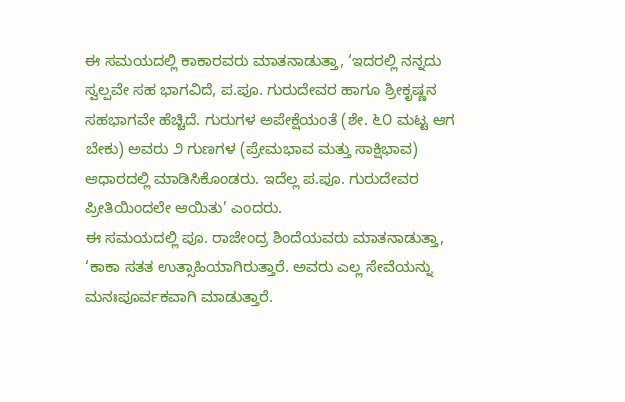ಈ ಸಮಯದಲ್ಲಿ ಕಾಕಾರವರು ಮಾತನಾಡುತ್ತಾ, ‘ಇದರಲ್ಲಿ ನನ್ನದು ಸ್ವಲ್ಪವೇ ಸಹ ಭಾಗವಿದೆ, ಪ.ಪೂ. ಗುರುದೇವರ ಹಾಗೂ ಶ್ರೀಕೃಷ್ಣನ ಸಹಭಾಗವೇ ಹೆಚ್ಚಿದೆ. ಗುರುಗಳ ಅಪೇಕ್ಷೆಯಂತೆ (ಶೇ. ೬೦ ಮಟ್ಟ ಆಗ ಬೇಕು) ಅವರು ೨ ಗುಣಗಳ (ಪ್ರೇಮಭಾವ ಮತ್ತು ಸಾಕ್ಷಿಭಾವ) ಆಧಾರದಲ್ಲಿ ಮಾಡಿಸಿಕೊಂಡರು. ಇದೆಲ್ಲ ಪ.ಪೂ. ಗುರುದೇವರ ಪ್ರೀತಿಯಿಂದಲೇ ಆಯಿತು’ ಎಂದರು.
ಈ ಸಮಯದಲ್ಲಿ ಪೂ. ರಾಜೇಂದ್ರ ಶಿಂದೆಯವರು ಮಾತನಾಡುತ್ತಾ, ‘ಕಾಕಾ ಸತತ ಉತ್ಸಾಹಿಯಾಗಿರುತ್ತಾರೆ. ಅವರು ಎಲ್ಲ ಸೇವೆಯನ್ನು ಮನಃಪೂರ್ವಕವಾಗಿ ಮಾಡುತ್ತಾರೆ.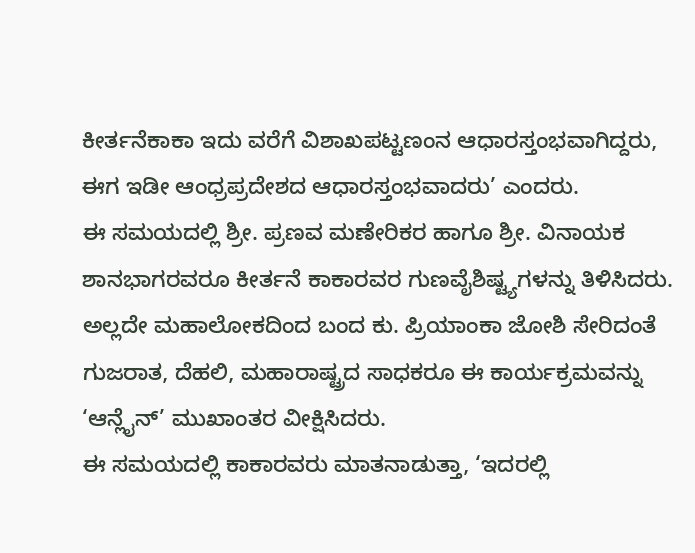ಕೀರ್ತನೆಕಾಕಾ ಇದು ವರೆಗೆ ವಿಶಾಖಪಟ್ಟಣಂನ ಆಧಾರಸ್ತಂಭವಾಗಿದ್ದರು, ಈಗ ಇಡೀ ಆಂಧ್ರಪ್ರದೇಶದ ಆಧಾರಸ್ತಂಭವಾದರು’ ಎಂದರು.
ಈ ಸಮಯದಲ್ಲಿ ಶ್ರೀ. ಪ್ರಣವ ಮಣೇರಿಕರ ಹಾಗೂ ಶ್ರೀ. ವಿನಾಯಕ ಶಾನಭಾಗರವರೂ ಕೀರ್ತನೆ ಕಾಕಾರವರ ಗುಣವೈಶಿಷ್ಟ್ಯಗಳನ್ನು ತಿಳಿಸಿದರು. ಅಲ್ಲದೇ ಮಹಾಲೋಕದಿಂದ ಬಂದ ಕು. ಪ್ರಿಯಾಂಕಾ ಜೋಶಿ ಸೇರಿದಂತೆ ಗುಜರಾತ, ದೆಹಲಿ, ಮಹಾರಾಷ್ಟ್ರದ ಸಾಧಕರೂ ಈ ಕಾರ್ಯಕ್ರಮವನ್ನು ‘ಆನ್ಲೈನ್’ ಮುಖಾಂತರ ವೀಕ್ಷಿಸಿದರು.
ಈ ಸಮಯದಲ್ಲಿ ಕಾಕಾರವರು ಮಾತನಾಡುತ್ತಾ, ‘ಇದರಲ್ಲಿ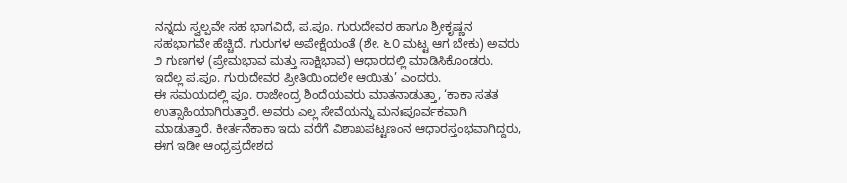ನನ್ನದು ಸ್ವಲ್ಪವೇ ಸಹ ಭಾಗವಿದೆ, ಪ.ಪೂ. ಗುರುದೇವರ ಹಾಗೂ ಶ್ರೀಕೃಷ್ಣನ ಸಹಭಾಗವೇ ಹೆಚ್ಚಿದೆ. ಗುರುಗಳ ಅಪೇಕ್ಷೆಯಂತೆ (ಶೇ. ೬೦ ಮಟ್ಟ ಆಗ ಬೇಕು) ಅವರು ೨ ಗುಣಗಳ (ಪ್ರೇಮಭಾವ ಮತ್ತು ಸಾಕ್ಷಿಭಾವ) ಆಧಾರದಲ್ಲಿ ಮಾಡಿಸಿಕೊಂಡರು. ಇದೆಲ್ಲ ಪ.ಪೂ. ಗುರುದೇವರ ಪ್ರೀತಿಯಿಂದಲೇ ಆಯಿತು’ ಎಂದರು.
ಈ ಸಮಯದಲ್ಲಿ ಪೂ. ರಾಜೇಂದ್ರ ಶಿಂದೆಯವರು ಮಾತನಾಡುತ್ತಾ, ‘ಕಾಕಾ ಸತತ ಉತ್ಸಾಹಿಯಾಗಿರುತ್ತಾರೆ. ಅವರು ಎಲ್ಲ ಸೇವೆಯನ್ನು ಮನಃಪೂರ್ವಕವಾಗಿ ಮಾಡುತ್ತಾರೆ. ಕೀರ್ತನೆಕಾಕಾ ಇದು ವರೆಗೆ ವಿಶಾಖಪಟ್ಟಣಂನ ಆಧಾರಸ್ತಂಭವಾಗಿದ್ದರು, ಈಗ ಇಡೀ ಆಂಧ್ರಪ್ರದೇಶದ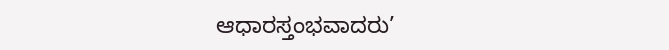ಆಧಾರಸ್ತಂಭವಾದರು’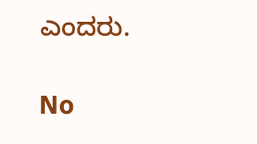ಎಂದರು.

No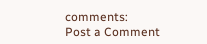comments:
Post a Comment